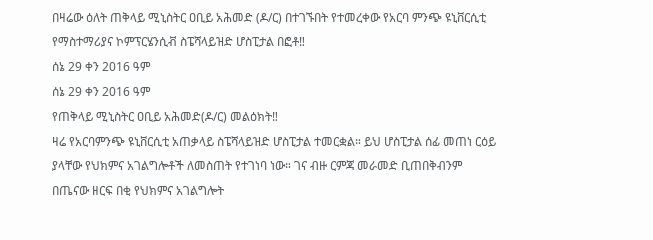በዛሬው ዕለት ጠቅላይ ሚኒስትር ዐቢይ አሕመድ (ዶ/ር) በተገኙበት የተመረቀው የአርባ ምንጭ ዩኒቨርሲቲ የማስተማሪያና ኮምፕርሄንሲቭ ስፔሻላይዝድ ሆስፒታል በፎቶ‼
ሰኔ 29 ቀን 2016 ዓም
ሰኔ 29 ቀን 2016 ዓም
የጠቅላይ ሚኒስትር ዐቢይ አሕመድ(ዶ/ር) መልዕክት‼
ዛሬ የአርባምንጭ ዩኒቨርሲቲ አጠቃላይ ስፔሻላይዝድ ሆስፒታል ተመርቋል። ይህ ሆስፒታል ሰፊ መጠነ ርዕይ ያላቸው የህክምና አገልግሎቶች ለመስጠት የተገነባ ነው። ገና ብዙ ርምጃ መራመድ ቢጠበቅብንም በጤናው ዘርፍ በቂ የህክምና አገልግሎት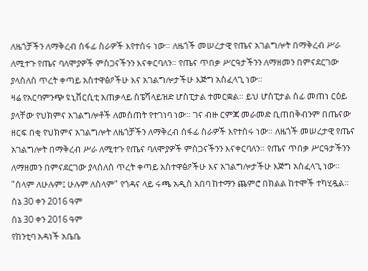ለዜጎቻችን ለማቅረብ ሰፋፊ ስራዎች እየተሰሩ ነው። ለዜጎች መሠረታዊ የጤና አገልግሎት በማቅረብ ሥራ ለሚተጉ የጤና ባለሞያዎች ምስጋናችንን እናቀርባለን። የጤና ጥበቃ ሥርዓታችንን ለማዘመን በምናደርገው ያላሰለሰ ጥረት ቀጣይ አስተዋፅዖችሁ እና አገልግሎታችሁ እጅግ አስፈላጊ ነው።
ዛሬ የአርባምንጭ ዩኒቨርሲቲ አጠቃላይ ስፔሻላይዝድ ሆስፒታል ተመርቋል። ይህ ሆስፒታል ሰፊ መጠነ ርዕይ ያላቸው የህክምና አገልግሎቶች ለመስጠት የተገነባ ነው። ገና ብዙ ርምጃ መራመድ ቢጠበቅብንም በጤናው ዘርፍ በቂ የህክምና አገልግሎት ለዜጎቻችን ለማቅረብ ሰፋፊ ስራዎች እየተሰሩ ነው። ለዜጎች መሠረታዊ የጤና አገልግሎት በማቅረብ ሥራ ለሚተጉ የጤና ባለሞያዎች ምስጋናችንን እናቀርባለን። የጤና ጥበቃ ሥርዓታችንን ለማዘመን በምናደርገው ያላሰለሰ ጥረት ቀጣይ አስተዋፅዖችሁ እና አገልግሎታችሁ እጅግ አስፈላጊ ነው።
"ሰላም ለሁሉም፤ ሁሉም ለሰላም" የጎዳና ላይ ሩጫ አዲስ አበባ ከተማን ጨምሮ በክልል ከተሞች ተካሂዷል።
ሰኔ 30 ቀን 2016 ዓም
ሰኔ 30 ቀን 2016 ዓም
የከንቲባ አዳነች አቤቤ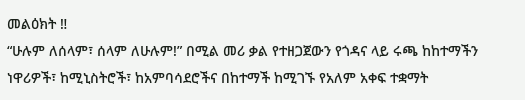መልዕክት ‼
“ሁሉም ለሰላም፣ ሰላም ለሁሉም!” በሚል መሪ ቃል የተዘጋጀውን የጎዳና ላይ ሩጫ ከከተማችን ነዋሪዎች፣ ከሚኒስትሮች፣ ከአምባሳደሮችና በከተማች ከሚገኙ የአለም አቀፍ ተቋማት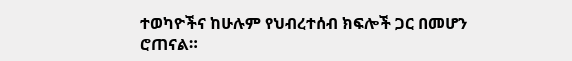ተወካዮችና ከሁሉም የህብረተሰብ ክፍሎች ጋር በመሆን ሮጠናል።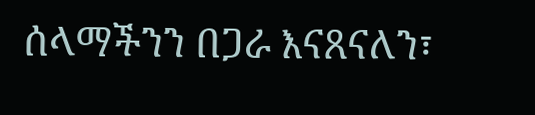ሰላማችንን በጋራ እናጸናለን፣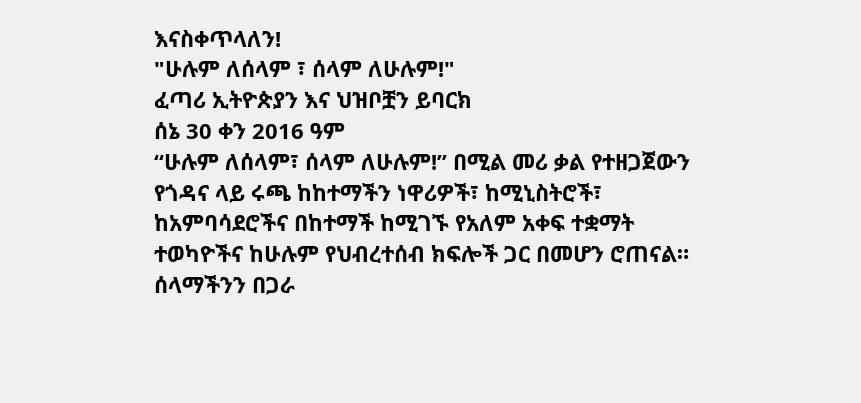እናስቀጥላለን!
"ሁሉም ለሰላም ፣ ሰላም ለሁሉም!"
ፈጣሪ ኢትዮጵያን እና ህዝቦቿን ይባርክ
ሰኔ 30 ቀን 2016 ዓም
“ሁሉም ለሰላም፣ ሰላም ለሁሉም!” በሚል መሪ ቃል የተዘጋጀውን የጎዳና ላይ ሩጫ ከከተማችን ነዋሪዎች፣ ከሚኒስትሮች፣ ከአምባሳደሮችና በከተማች ከሚገኙ የአለም አቀፍ ተቋማት ተወካዮችና ከሁሉም የህብረተሰብ ክፍሎች ጋር በመሆን ሮጠናል።
ሰላማችንን በጋራ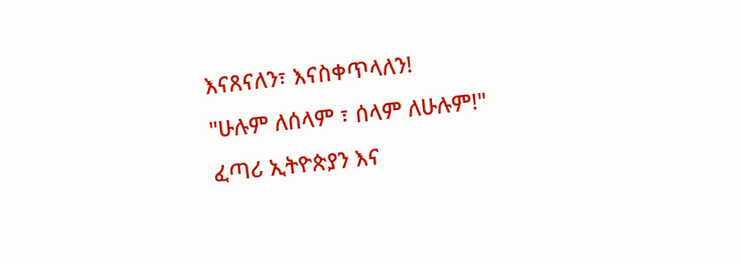እናጸናለን፣ እናስቀጥላለን!
"ሁሉም ለሰላም ፣ ሰላም ለሁሉም!"
ፈጣሪ ኢትዮጵያን እና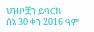ህዝቦቿን ይባርክ
ሰኔ 30 ቀን 2016 ዓም